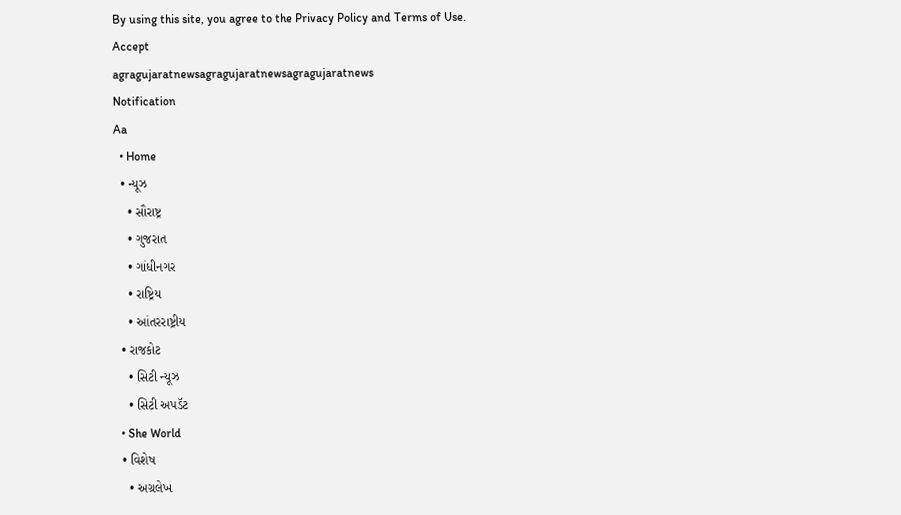By using this site, you agree to the Privacy Policy and Terms of Use.
Accept
agragujaratnewsagragujaratnewsagragujaratnews
Notification
Aa
  • Home
  • ન્યૂઝ
    • સૌરાષ્ટ્ર
    • ગુજરાત
    • ગાંધીનગર
    • રાષ્ટ્રિય
    • આંતરરાષ્ટ્રીય
  • રાજકોટ
    • સિટી ન્યૂઝ
    • સિટી અપડૅટ
  • She World
  • વિશેષ
    • અગ્રલેખ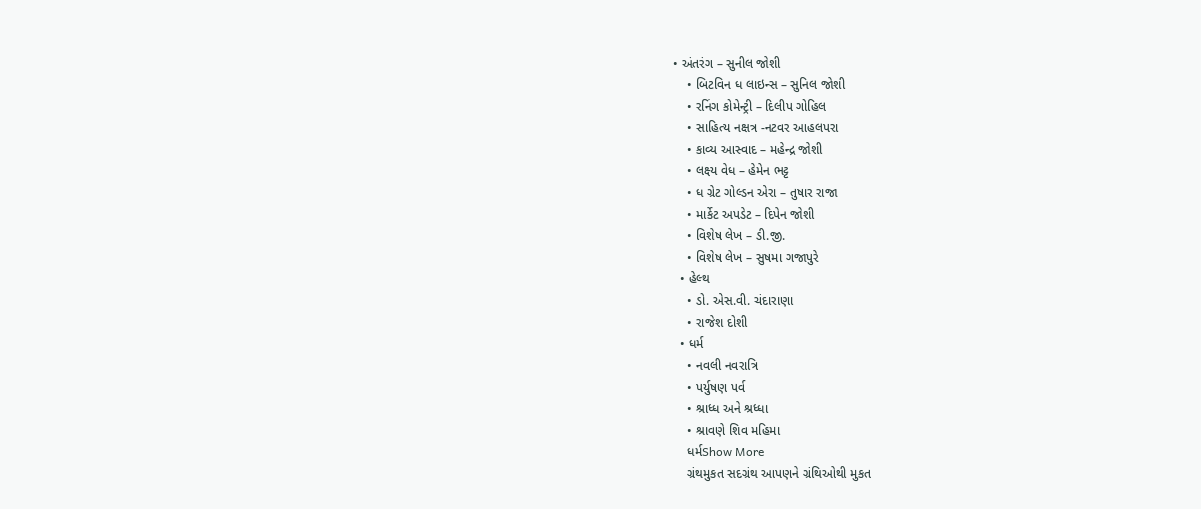• અંતરંગ – સુનીલ જોશી
    • બિટવિન ધ લાઇન્સ – સુનિલ જોશી
    • રનિંગ કોમેન્ટ્રી – દિલીપ ગોહિલ
    • સાહિત્ય નક્ષત્ર -નટવર આહલપરા
    • કાવ્ય આસ્વાદ – મહેન્દ્ર જોશી
    • લક્ષ્ય વેધ – હેમેન ભટ્ટ
    • ધ ગ્રેટ ગોલ્ડન એરા – તુષાર રાજા
    • માર્કેટ અપડેટ – દિપેન જોશી
    • વિશેષ લેખ – ડી.જી.
    • વિશેષ લેખ – સુષમા ગજાપુરે
  • હેલ્થ
    • ડો. એસ.વી. ચંદારાણા
    • રાજેશ દોશી
  • ધર્મ
    • નવલી નવરાત્રિ
    • પર્યુષણ પર્વ
    • શ્રાધ્ધ અને શ્રધ્ધા
    • શ્રાવણે શિવ મહિમા
    ધર્મShow More
    ગ્રંથમુકત સદગ્રંથ આપણને ગ્રંથિઓથી મુકત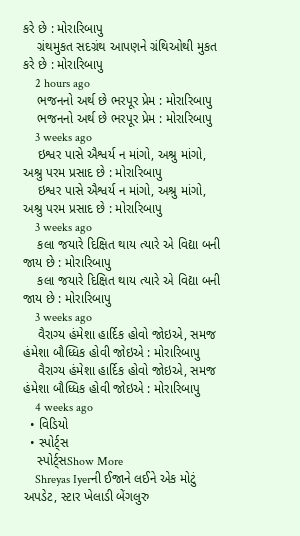કરે છે : મોરારિબાપુ
    ગ્રંથમુકત સદગ્રંથ આપણને ગ્રંથિઓથી મુકત કરે છે : મોરારિબાપુ
    2 hours ago
    ભજનનો અર્થ છે ભરપૂર પ્રેમ : મોરારિબાપુ
    ભજનનો અર્થ છે ભરપૂર પ્રેમ : મોરારિબાપુ
    3 weeks ago
    ઇશ્વર પાસે ઐશ્વર્ય ન માંગો, અશ્રુ માંગો, અશ્રુ પરમ પ્રસાદ છે : મોરારિબાપુ
    ઇશ્વર પાસે ઐશ્વર્ય ન માંગો, અશ્રુ માંગો, અશ્રુ પરમ પ્રસાદ છે : મોરારિબાપુ
    3 weeks ago
    કલા જયારે દિક્ષિત થાય ત્યારે એ વિદ્યા બની જાય છે : મોરારિબાપુ
    કલા જયારે દિક્ષિત થાય ત્યારે એ વિદ્યા બની જાય છે : મોરારિબાપુ
    3 weeks ago
    વૈરાગ્ય હંમેશા હાર્દિક હોવો જોઇએ, સમજ હંમેશા બૌધ્ધિક હોવી જોઇએ : મોરારિબાપુ
    વૈરાગ્ય હંમેશા હાર્દિક હોવો જોઇએ, સમજ હંમેશા બૌધ્ધિક હોવી જોઇએ : મોરારિબાપુ
    4 weeks ago
  • વિડિયો
  • સ્પોર્ટ્સ
    સ્પોર્ટ્સShow More
    Shreyas Iyerની ઈજાને લઈને એક મોટું અપડેટ, સ્ટાર ખેલાડી બેંગલુરુ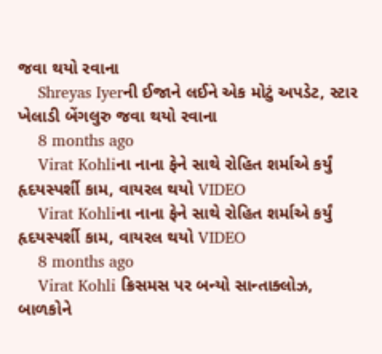જવા થયો રવાના
    Shreyas Iyerની ઈજાને લઈને એક મોટું અપડેટ, સ્ટાર ખેલાડી બેંગલુરુ જવા થયો રવાના
    8 months ago
    Virat Kohliના નાના ફેને સાથે રોહિત શર્માએ કર્યું હૃદયસ્પર્શી કામ, વાયરલ થયો VIDEO
    Virat Kohliના નાના ફેને સાથે રોહિત શર્માએ કર્યું હૃદયસ્પર્શી કામ, વાયરલ થયો VIDEO
    8 months ago
    Virat Kohli ક્રિસમસ પર બન્યો સાન્તાક્લોઝ, બાળકોને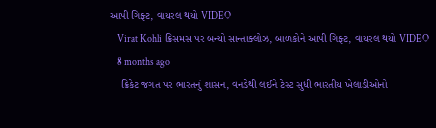આપી ગિફ્ટ, વાયરલ થયો VIDEO
    Virat Kohli ક્રિસમસ પર બન્યો સાન્તાક્લોઝ, બાળકોને આપી ગિફ્ટ, વાયરલ થયો VIDEO
    8 months ago
    ક્રિકેટ જગત પર ભારતનું શાસન, વનડેથી લઈને ટેસ્ટ સુધી ભારતીય ખેલાડીઓનો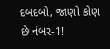દબદબો, જાણો કોણ છે નંબર-1!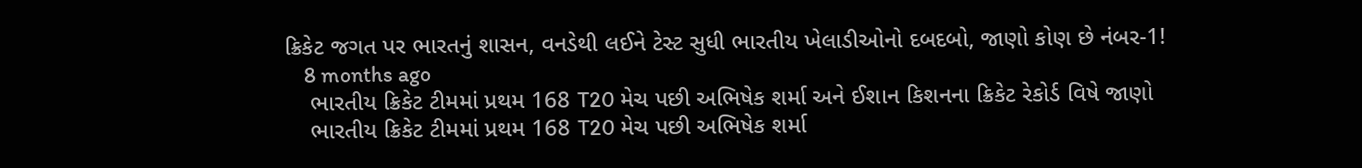ક્રિકેટ જગત પર ભારતનું શાસન, વનડેથી લઈને ટેસ્ટ સુધી ભારતીય ખેલાડીઓનો દબદબો, જાણો કોણ છે નંબર-1!
    8 months ago
    ભારતીય ક્રિકેટ ટીમમાં પ્રથમ 168 T20 મેચ પછી અભિષેક શર્મા અને ઈશાન કિશનના ક્રિકેટ રેકોર્ડ વિષે જાણો
    ભારતીય ક્રિકેટ ટીમમાં પ્રથમ 168 T20 મેચ પછી અભિષેક શર્મા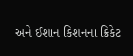અને ઈશાન કિશનના ક્રિકેટ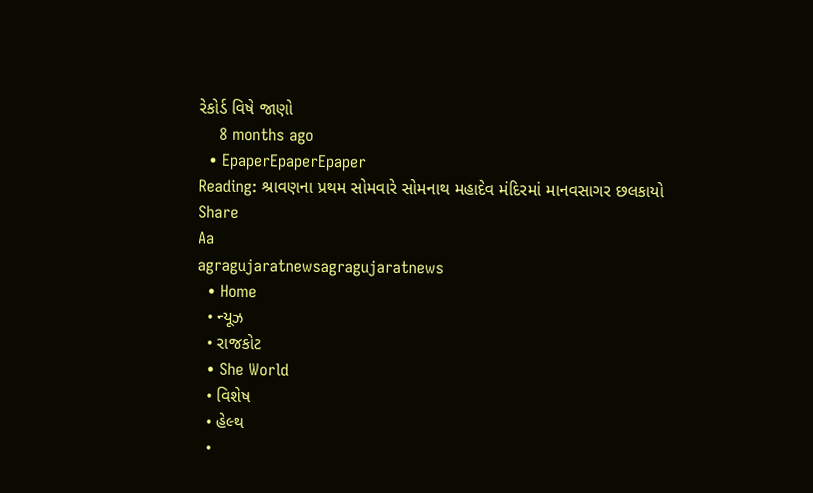રેકોર્ડ વિષે જાણો
    8 months ago
  • EpaperEpaperEpaper
Reading: શ્રાવણના પ્રથમ સોમવારે સોમનાથ મહાદેવ મંદિરમાં માનવસાગર છલકાયો
Share
Aa
agragujaratnewsagragujaratnews
  • Home
  • ન્યૂઝ
  • રાજકોટ
  • She World
  • વિશેષ
  • હેલ્થ
  •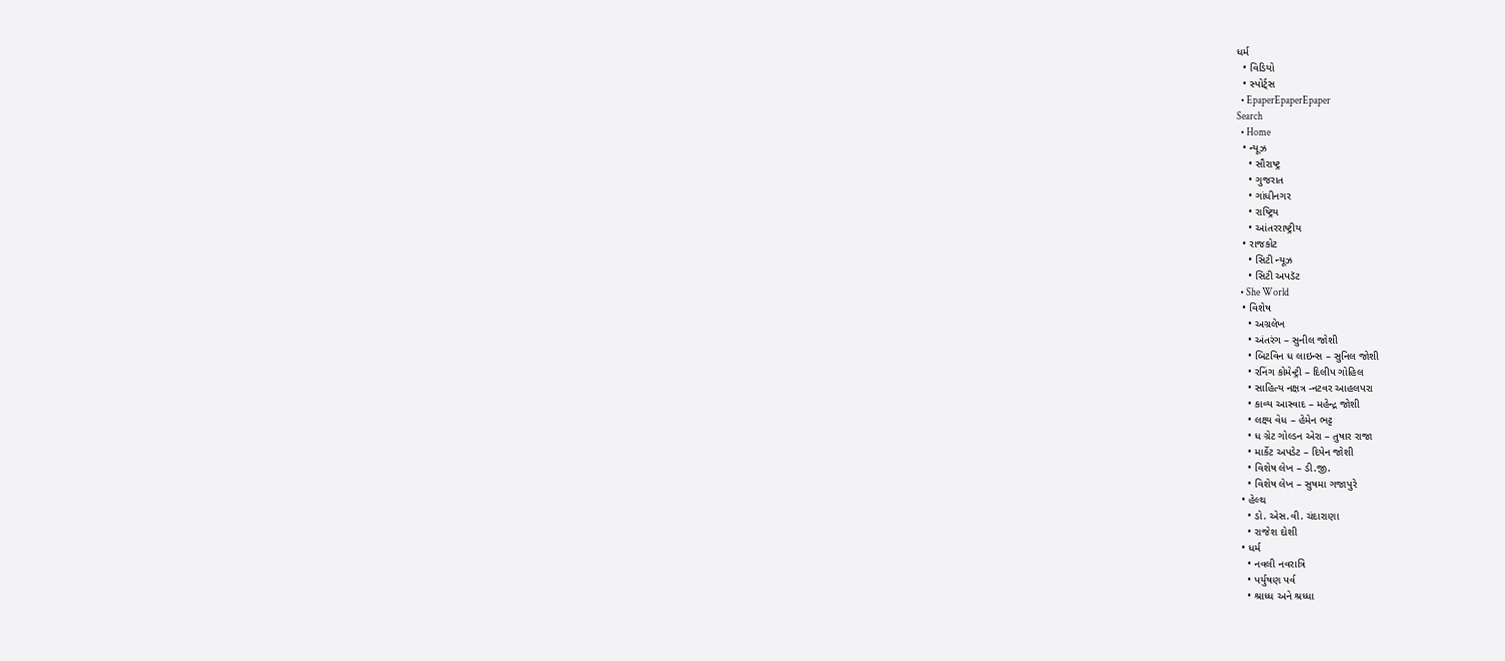ધર્મ
  • વિડિયો
  • સ્પોર્ટ્સ
  • EpaperEpaperEpaper
Search
  • Home
  • ન્યૂઝ
    • સૌરાષ્ટ્ર
    • ગુજરાત
    • ગાંધીનગર
    • રાષ્ટ્રિય
    • આંતરરાષ્ટ્રીય
  • રાજકોટ
    • સિટી ન્યૂઝ
    • સિટી અપડૅટ
  • She World
  • વિશેષ
    • અગ્રલેખ
    • અંતરંગ – સુનીલ જોશી
    • બિટવિન ધ લાઇન્સ – સુનિલ જોશી
    • રનિંગ કોમેન્ટ્રી – દિલીપ ગોહિલ
    • સાહિત્ય નક્ષત્ર -નટવર આહલપરા
    • કાવ્ય આસ્વાદ – મહેન્દ્ર જોશી
    • લક્ષ્ય વેધ – હેમેન ભટ્ટ
    • ધ ગ્રેટ ગોલ્ડન એરા – તુષાર રાજા
    • માર્કેટ અપડેટ – દિપેન જોશી
    • વિશેષ લેખ – ડી.જી.
    • વિશેષ લેખ – સુષમા ગજાપુરે
  • હેલ્થ
    • ડો. એસ.વી. ચંદારાણા
    • રાજેશ દોશી
  • ધર્મ
    • નવલી નવરાત્રિ
    • પર્યુષણ પર્વ
    • શ્રાધ્ધ અને શ્રધ્ધા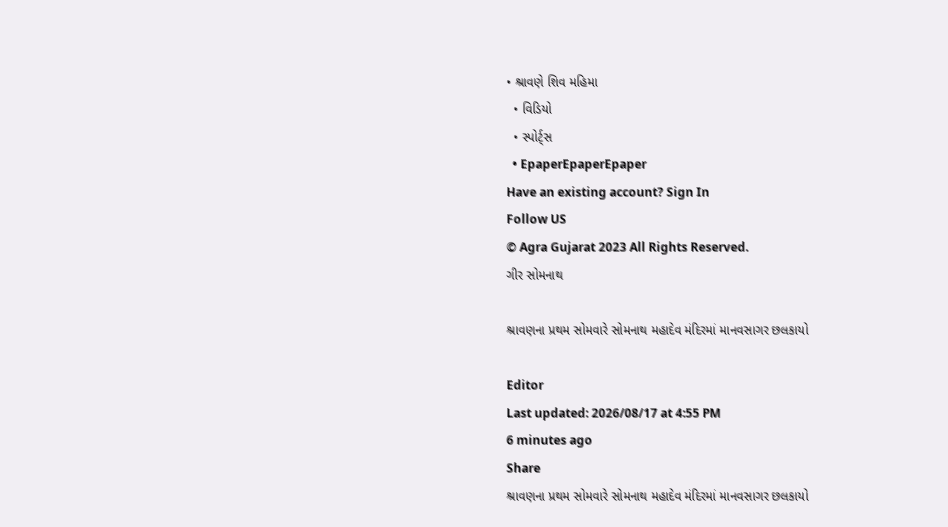• શ્રાવણે શિવ મહિમા
  • વિડિયો
  • સ્પોર્ટ્સ
  • EpaperEpaperEpaper
Have an existing account? Sign In
Follow US
© Agra Gujarat 2023 All Rights Reserved.
ગીર સોમનાથ

શ્રાવણના પ્રથમ સોમવારે સોમનાથ મહાદેવ મંદિરમાં માનવસાગર છલકાયો

Editor
Last updated: 2026/08/17 at 4:55 PM
6 minutes ago
Share
શ્રાવણના પ્રથમ સોમવારે સોમનાથ મહાદેવ મંદિરમાં માનવસાગર છલકાયો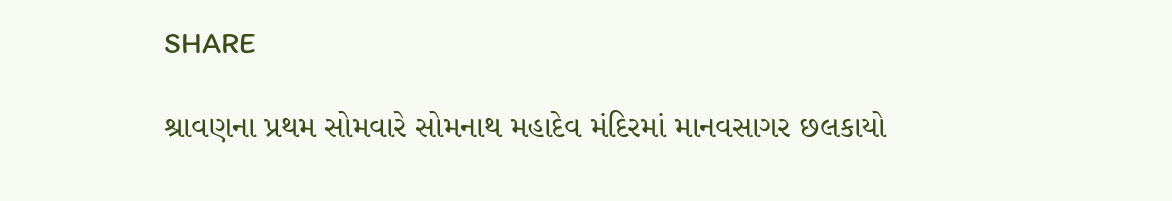SHARE

શ્રાવણના પ્રથમ સોમવારે સોમનાથ મહાદેવ મંદિરમાં માનવસાગર છલકાયો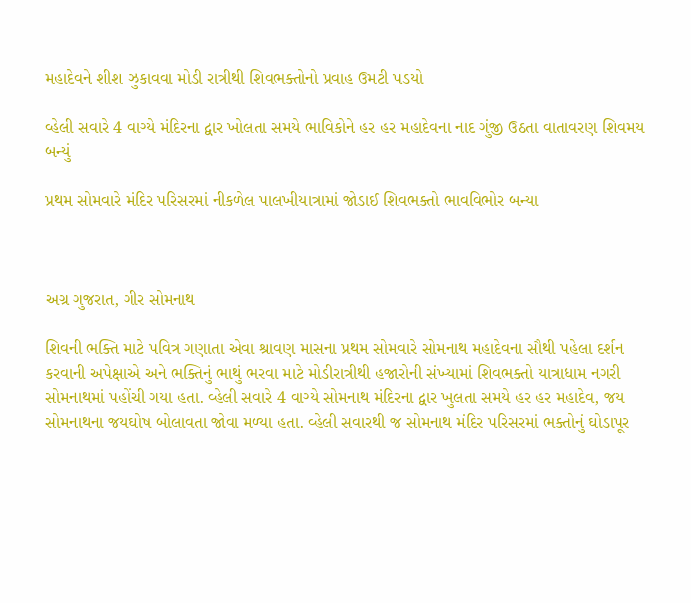મહાદેવને શીશ ઝુકાવવા મોડી રાત્રીથી શિવભક્તોનો પ્રવાહ ઉમટી પડયો

વ્હેલી સવારે 4 વાગ્યે મંદિરના દ્વાર ખોલતા સમયે ભાવિકોને હર હર મહાદેવના નાદ ગુંજી ઉઠતા વાતાવરણ શિવમય બન્યું

પ્રથમ સોમવારે મંદિર પરિસરમાં નીકળેલ પાલખીયાત્રામાં જોડાઈ શિવભક્તો ભાવવિભોર બન્યા



અગ્ર ગુજરાત, ગીર સોમનાથ

શિવની ભક્તિ માટે પવિત્ર ગણાતા એવા શ્રાવણ માસના પ્રથમ સોમવારે સોમનાથ મહાદેવના સૌથી પહેલા દર્શન કરવાની અપેક્ષાએ અને ભક્તિનું ભાથું ભરવા માટે મોડીરાત્રીથી હજારોની સંખ્યામાં શિવભક્તો યાત્રાધામ નગરી સોમનાથમાં પહોંચી ગયા હતા. વ્હેલી સવારે 4 વાગ્યે સોમનાથ મંદિરના દ્વાર ખુલતા સમયે હર હર મહાદેવ, જય સોમનાથના જયઘોષ બોલાવતા જોવા મળ્યા હતા. વ્હેલી સવારથી જ સોમનાથ મંદિર પરિસરમાં ભક્તોનું ઘોડાપૂર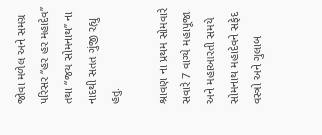જોવા મળેલ અને સમગ્ર પરિસર “હર હર મહાદેવ” તથા “જય સોમનાથ” ના નાદથી સતત ગુંજી રહ્યુ હતુ.

શ્રાવણ ના પ્રથમ સોમવારે સવારે 7 વાગ્યે મહાપૂજા અને મહાઆરતી સમયે સોમનાથ મહાદેવને સફેદ વસ્ત્રો અને ગુલાબ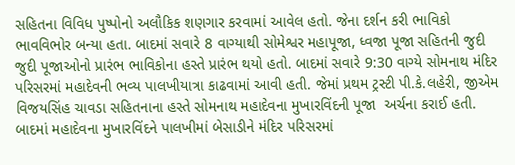સહિતના વિવિધ પુષ્પોનો અલૌકિક શણગાર કરવામાં આવેલ હતો. જેના દર્શન કરી ભાવિકો ભાવવિભોર બન્યા હતા. બાદમાં સવારે 8 વાગ્યાથી સોમેશ્વર મહાપૂજા, ધ્વજા પૂજા સહિતની જુદી જુદી પૂજાઓનો પ્રારંભ ભાવિકોના હસ્તે પ્રારંભ થયો હતો. બાદમાં સવારે 9:30 વાગ્યે સોમનાથ મંદિર પરિસરમાં મહાદેવની ભવ્ય પાલખીયાત્રા કાઢવામાં આવી હતી. જેમાં પ્રથમ ટ્રસ્ટી પી.કે.લહેરી, જીએમ વિજયસિંહ ચાવડા સહિતનાના હસ્તે સોમનાથ મહાદેવના મુખારવિંદની પૂજા  અર્ચના કરાઈ હતી. બાદમાં મહાદેવના મુખારવિંદને પાલખીમાં બેસાડીને મંદિર પરિસરમાં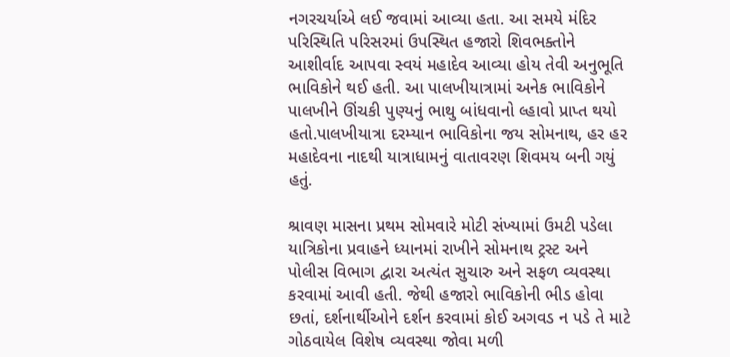નગરચર્યાએ લઈ જવામાં આવ્યા હતા. આ સમયે મંદિર પરિસ્થિતિ પરિસરમાં ઉપસ્થિત હજારો શિવભક્તોને આશીર્વાદ આપવા સ્વયં મહાદેવ આવ્યા હોય તેવી અનુભૂતિ ભાવિકોને થઈ હતી. આ પાલખીયાત્રામાં અનેક ભાવિકોને પાલખીને ઊંચકી પુણ્યનું ભાથુ બાંધવાનો લ્હાવો પ્રાપ્ત થયો હતો.પાલખીયાત્રા દરમ્યાન ભાવિકોના જય સોમનાથ, હર હર મહાદેવના નાદથી યાત્રાધામનું વાતાવરણ શિવમય બની ગયું હતું.

શ્રાવણ માસના પ્રથમ સોમવારે મોટી સંખ્યામાં ઉમટી પડેલા યાત્રિકોના પ્રવાહને ધ્યાનમાં રાખીને સોમનાથ ટ્રસ્ટ અને પોલીસ વિભાગ દ્વારા અત્યંત સુચારુ અને સફળ વ્યવસ્થા કરવામાં આવી હતી. જેથી હજારો ભાવિકોની ભીડ હોવા છતાં, દર્શનાર્થીઓને દર્શન કરવામાં કોઈ અગવડ ન પડે તે માટે ગોઠવાયેલ વિશેષ વ્યવસ્થા જોવા મળી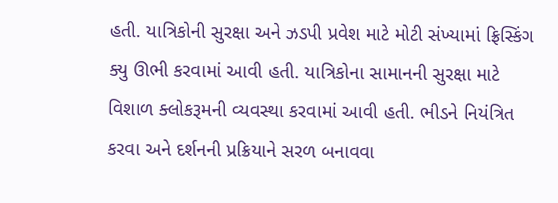હતી. યાત્રિકોની સુરક્ષા અને ઝડપી પ્રવેશ માટે મોટી સંખ્યામાં ફ્રિસ્કિંગ ક્યુ ઊભી કરવામાં આવી હતી. યાત્રિકોના સામાનની સુરક્ષા માટે વિશાળ ક્લોકરૂમની વ્યવસ્થા કરવામાં આવી હતી. ભીડને નિયંત્રિત કરવા અને દર્શનની પ્રક્રિયાને સરળ બનાવવા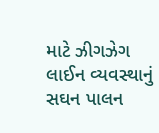માટે ઝીગઝેગ લાઈન વ્યવસ્થાનું સઘન પાલન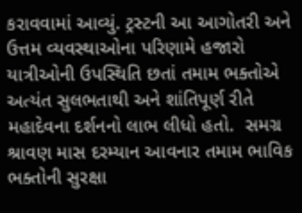કરાવવામાં આવ્યું. ટ્રસ્ટની આ આગોતરી અને ઉત્તમ વ્યવસ્થાઓના પરિણામે હજારો યાત્રીઓની ઉપસ્થિતિ છતાં તમામ ભક્તોએ અત્યંત સુલભતાથી અને શાંતિપૂર્ણ રીતે મહાદેવના દર્શનનો લાભ લીધો હતો.  સમગ્ર શ્રાવણ માસ દરમ્યાન આવનાર તમામ ભાવિક ભક્તોની સુરક્ષા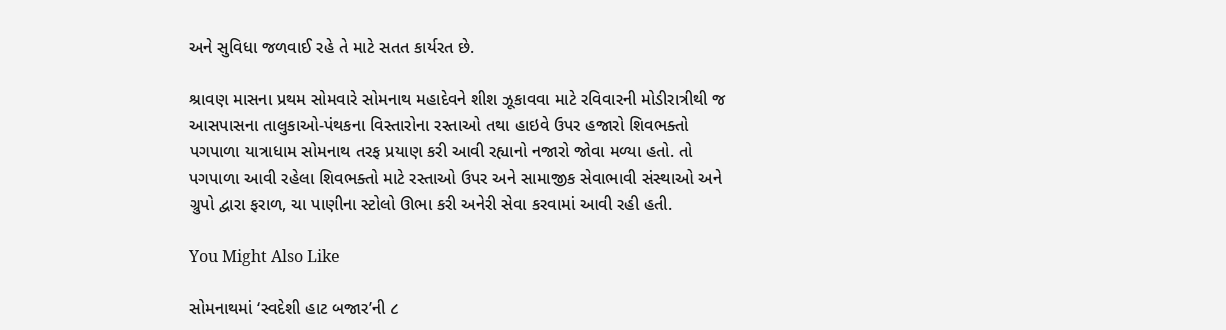અને સુવિધા જળવાઈ રહે તે માટે સતત કાર્યરત છે.

શ્રાવણ માસના પ્રથમ સોમવારે સોમનાથ મહાદેવને શીશ ઝૂકાવવા માટે રવિવારની મોડીરાત્રીથી જ આસપાસના તાલુકાઓ-પંથકના વિસ્તારોના રસ્તાઓ તથા હાઇવે ઉપર હજારો શિવભક્તો પગપાળા યાત્રાધામ સોમનાથ તરફ પ્રયાણ કરી આવી રહ્યાનો નજારો જોવા મળ્યા હતો. તો પગપાળા આવી રહેલા શિવભક્તો માટે રસ્તાઓ ઉપર અને સામાજીક સેવાભાવી સંસ્થાઓ અને ગ્રુપો દ્વારા ફરાળ, ચા પાણીના સ્ટોલો ઊભા કરી અનેરી સેવા કરવામાં આવી રહી હતી.

You Might Also Like

સોમનાથમાં ‘સ્વદેશી હાટ બજાર’ની ૮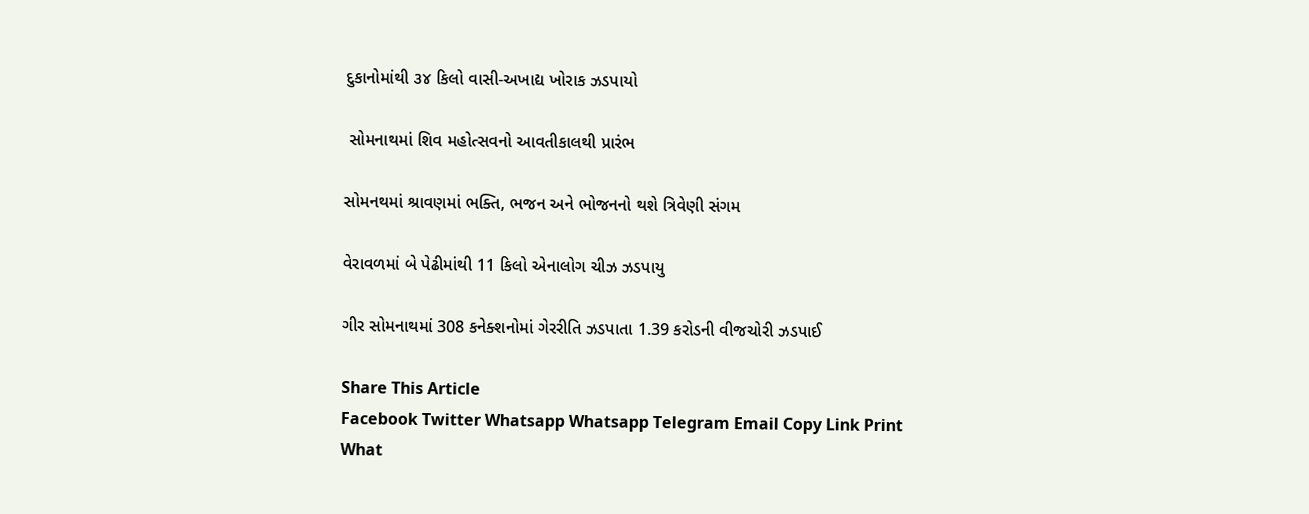દુકાનોમાંથી ૩૪ કિલો વાસી-અખાદ્ય ખોરાક ઝડપાયો

 સોમનાથમાં શિવ મહોત્સવનો આવતીકાલથી પ્રારંભ

સોમનથમાં શ્રાવણમાં ભક્તિ, ભજન અને ભોજનનો થશે ત્રિવેણી સંગમ

વેરાવળમાં બે પેઢીમાંથી 11 કિલો એનાલોગ ચીઝ ઝડપાયુ

ગીર સોમનાથમાં 308 કનેક્શનોમાં ગેરરીતિ ઝડપાતા 1.39 કરોડની વીજચોરી ઝડપાઈ

Share This Article
Facebook Twitter Whatsapp Whatsapp Telegram Email Copy Link Print
What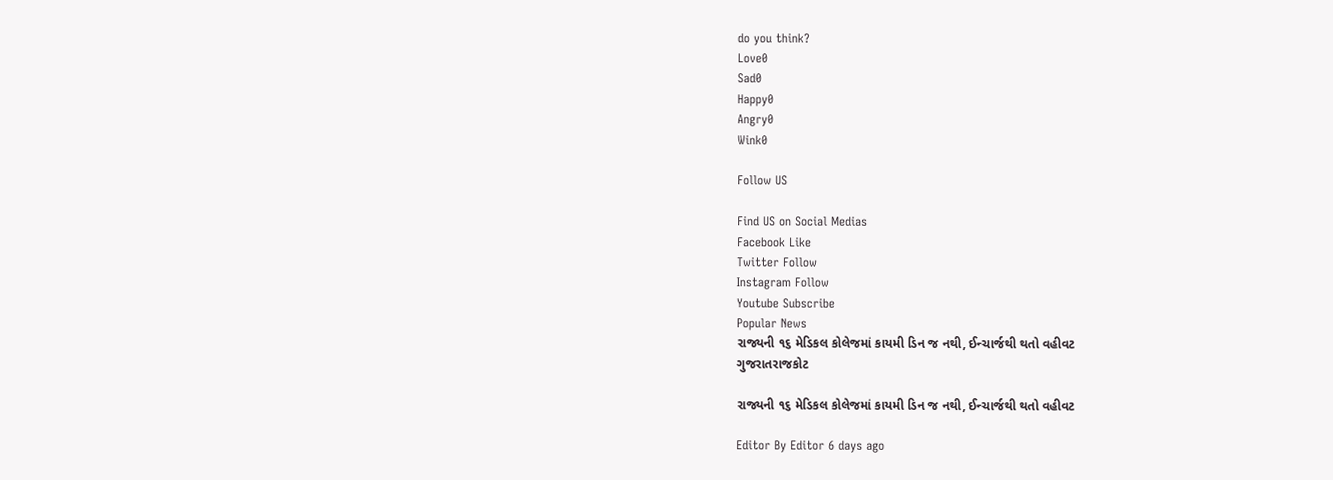do you think?
Love0
Sad0
Happy0
Angry0
Wink0

Follow US

Find US on Social Medias
Facebook Like
Twitter Follow
Instagram Follow
Youtube Subscribe
Popular News
રાજ્યની ૧૬ મેડિકલ કોલેજમાં કાયમી ડિન જ નથી, ઈન્ચાર્જથી થતો વહીવટ
ગુજરાતરાજકોટ

રાજ્યની ૧૬ મેડિકલ કોલેજમાં કાયમી ડિન જ નથી, ઈન્ચાર્જથી થતો વહીવટ

Editor By Editor 6 days ago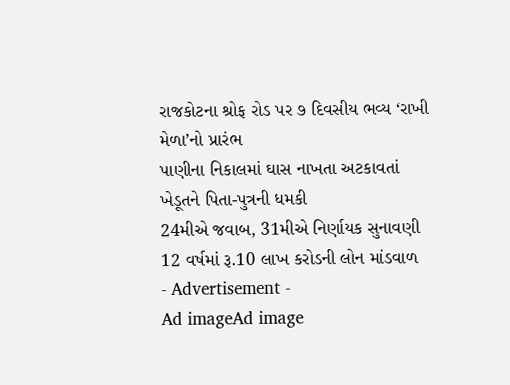રાજકોટના શ્રોફ રોડ પર ૭ દિવસીય ભવ્ય ‘રાખી મેળા’નો પ્રારંભ
પાણીના નિકાલમાં ઘાસ નાખતા અટકાવતાં ખેડૂતને પિતા-પુત્રની ધમકી
24મીએ જવાબ, 31મીએ નિર્ણાયક સુનાવણી
12 વર્ષમાં રૂ.10 લાખ કરોડની લોન માંડવાળ
- Advertisement -
Ad imageAd image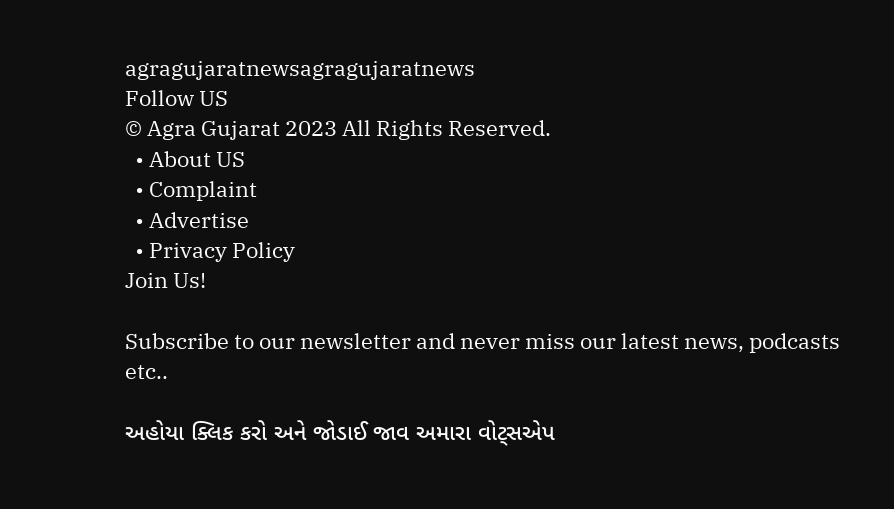agragujaratnewsagragujaratnews
Follow US
© Agra Gujarat 2023 All Rights Reserved.
  • About US
  • Complaint
  • Advertise
  • Privacy Policy
Join Us!

Subscribe to our newsletter and never miss our latest news, podcasts etc..

અહોયા ક્લિક કરો અને જોડાઈ જાવ અમારા વોટ્સએપ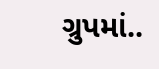ગ્રુપમાં..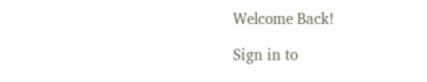Welcome Back!

Sign in to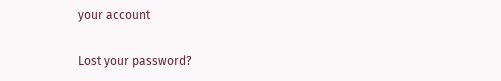your account

Lost your password?